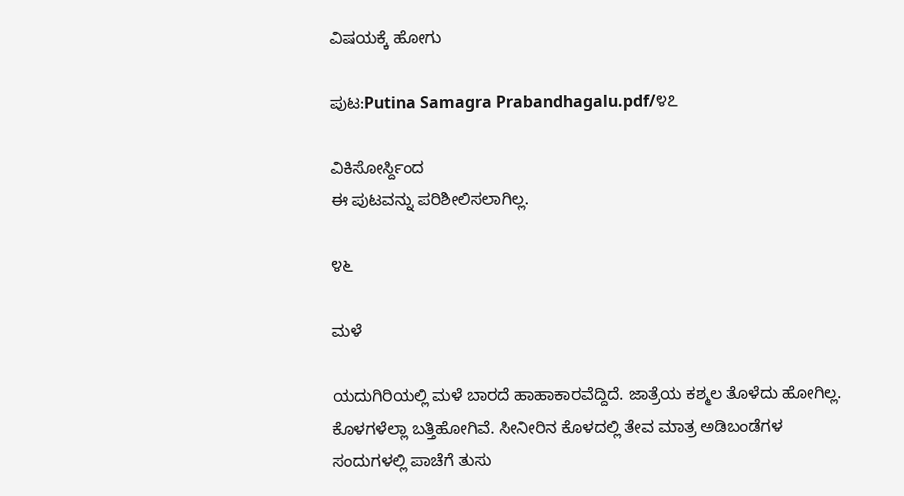ವಿಷಯಕ್ಕೆ ಹೋಗು

ಪುಟ:Putina Samagra Prabandhagalu.pdf/೪೭

ವಿಕಿಸೋರ್ಸ್ದಿಂದ
ಈ ಪುಟವನ್ನು ಪರಿಶೀಲಿಸಲಾಗಿಲ್ಲ.

೪೬

ಮಳೆ

ಯದುಗಿರಿಯಲ್ಲಿ ಮಳೆ ಬಾರದೆ ಹಾಹಾಕಾರವೆದ್ದಿದೆ. ಜಾತ್ರೆಯ ಕಶ್ಮಲ ತೊಳೆದು ಹೋಗಿಲ್ಲ. ಕೊಳಗಳೆಲ್ಲಾ ಬತ್ತಿಹೋಗಿವೆ. ಸೀನೀರಿನ ಕೊಳದಲ್ಲಿ ತೇವ ಮಾತ್ರ ಅಡಿಬಂಡೆಗಳ ಸಂದುಗಳಲ್ಲಿ ಪಾಚೆಗೆ ತುಸು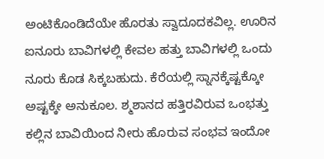ಅಂಟಿಕೊಂಡಿದೆಯೇ ಹೊರತು ಸ್ವಾದೂದಕವಿಲ್ಲ. ಊರಿನ ಐನೂರು ಬಾವಿಗಳಲ್ಲಿ ಕೇವಲ ಹತ್ತು ಬಾವಿಗಳಲ್ಲಿ ಒಂದು ನೂರು ಕೊಡ ಸಿಕ್ಕಬಹುದು. ಕೆರೆಯಲ್ಲಿ ಸ್ನಾನಕ್ಕೆಷ್ಟಕ್ಕೋ ಅಷ್ಟಕ್ಕೇ ಅನುಕೂಲ. ಶ್ಮಶಾನದ ಹತ್ತಿರವಿರುವ ಒಂಭತ್ತು ಕಲ್ಲಿನ ಬಾವಿಯಿಂದ ನೀರು ಹೊರುವ ಸಂಭವ ಇಂದೋ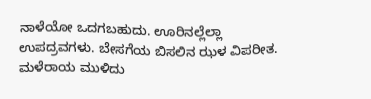ನಾಳೆಯೋ ಒದಗಬಹುದು. ಊರಿನಲ್ಲೆಲ್ಲಾ ಉಪದ್ರವಗಳು. ಬೇಸಗೆಯ ಬಿಸಲಿನ ಝಳ ವಿಪರೀತ. ಮಳೆರಾಯ ಮುಳಿದು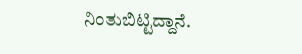ನಿಂತುಬಿಟ್ಟಿದ್ದಾನೆ.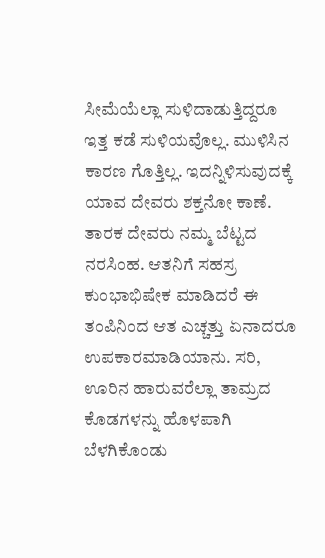ಸೀಮೆಯೆಲ್ಲಾ ಸುಳಿದಾಡುತ್ತಿದ್ದರೂ ಇತ್ತ ಕಡೆ ಸುಳಿಯವೊಲ್ಲ. ಮುಳಿಸಿನ ಕಾರಣ ಗೊತ್ತಿಲ್ಲ. ಇದನ್ನಿಳಿಸುವುದಕ್ಕೆ ಯಾವ ದೇವರು ಶಕ್ತನೋ ಕಾಣೆ. ತಾರಕ ದೇವರು ನಮ್ಮ ಬೆಟ್ಟದ ನರಸಿಂಹ. ಆತನಿಗೆ ಸಹಸ್ರ ಕುಂಭಾಭಿಷೇಕ ಮಾಡಿದರೆ ಈ ತಂಪಿನಿಂದ ಆತ ಎಚ್ಚತ್ತು ಏನಾದರೂ ಉಪಕಾರಮಾಡಿಯಾನು. ಸರಿ, ಊರಿನ ಹಾರುವರೆಲ್ಲಾ ತಾಮ್ರದ ಕೊಡಗಳನ್ನು ಹೊಳಪಾಗಿ ಬೆಳಗಿಕೊಂಡು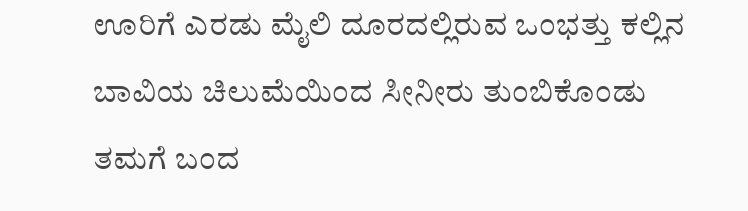ಊರಿಗೆ ಎರಡು ಮೈಲಿ ದೂರದಲ್ಲಿರುವ ಒಂಭತ್ತು ಕಲ್ಲಿನ ಬಾವಿಯ ಚಿಲುಮೆಯಿಂದ ಸೀನೀರು ತುಂಬಿಕೊಂಡು ತಮಗೆ ಬಂದ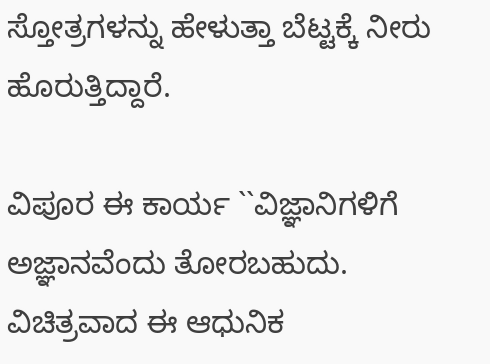ಸ್ತೋತ್ರಗಳನ್ನು ಹೇಳುತ್ತಾ ಬೆಟ್ಟಕ್ಕೆ ನೀರು ಹೊರುತ್ತಿದ್ದಾರೆ.

ವಿಪೂರ ಈ ಕಾರ್ಯ ``ವಿಜ್ಞಾನಿಗಳಿಗೆ ಅಜ್ಞಾನವೆಂದು ತೋರಬಹುದು. ವಿಚಿತ್ರವಾದ ಈ ಆಧುನಿಕ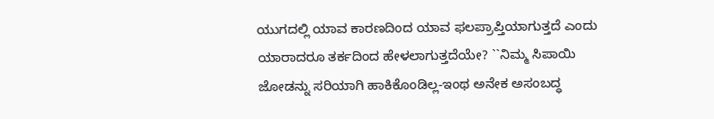ಯುಗದಲ್ಲಿ ಯಾವ ಕಾರಣದಿಂದ ಯಾವ ಫಲಪ್ರಾಪ್ತಿಯಾಗುತ್ತದೆ ಎಂದು ಯಾರಾದರೂ ತರ್ಕದಿಂದ ಹೇಳಲಾಗುತ್ತದೆಯೇ? ``ನಿಮ್ಮ ಸಿಪಾಯಿ ಜೋಡನ್ನು ಸರಿಯಾಗಿ ಹಾಕಿಕೊಂಡಿಲ್ಲ-ಇಂಥ ಅನೇಕ ಅಸಂಬದ್ಧ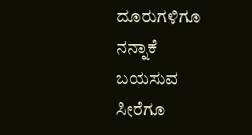ದೂರುಗಳಿಗೂ ನನ್ನಾಕೆ ಬಯಸುವ ಸೀರೆಗೂ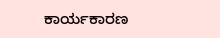ಕಾರ್ಯಕಾರಣ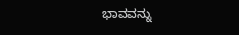ಭಾವವನ್ನು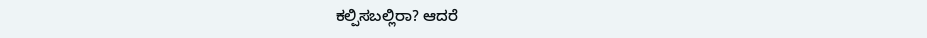ಕಲ್ಪಿಸಬಲ್ಲಿರಾ? ಆದರೆ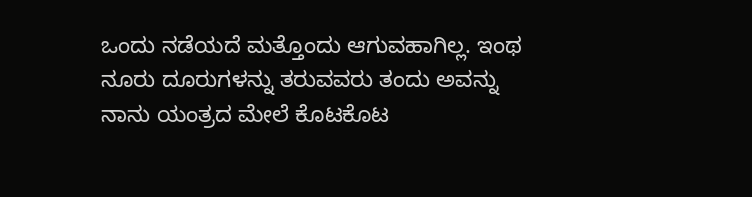ಒಂದು ನಡೆಯದೆ ಮತ್ತೊಂದು ಆಗುವಹಾಗಿಲ್ಲ. ಇಂಥ ನೂರು ದೂರುಗಳನ್ನು ತರುವವರು ತಂದು ಅವನ್ನು ನಾನು ಯಂತ್ರದ ಮೇಲೆ ಕೊಟಕೊಟ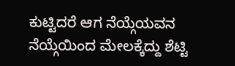ಕುಟ್ಟಿದರೆ ಆಗ ನೆಯ್ಗೆಯವನ ನೆಯ್ಗೆಯಿಂದ ಮೇಲಕ್ಕೆದ್ದು ಶೆಟ್ಟಿ